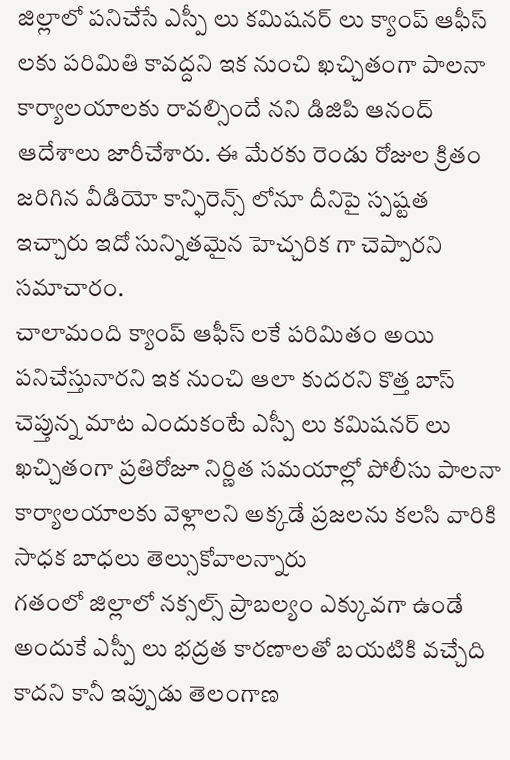జిల్లాలో పనిచేసే ఎస్పీ లు కమిషనర్ లు క్యాంప్ ఆఫీస్ లకు పరిమితి కావద్దని ఇక నుంచి ఖచ్చితంగా పాలనా కార్యాలయాలకు రావల్సిందే నని డిజిపి ఆనంద్ ఆదేశాలు జారీచేశారు. ఈ మేరకు రెండు రోజుల క్రితం జరిగిన వీడియో కాన్ఫిరెన్స్ లోనూ దీనిపై స్పష్టత ఇచ్చారు ఇదో సున్నితమైన హెచ్చరిక గా చెప్పారని సమాచారం.
చాలామంది క్యాంప్ ఆఫీస్ లకే పరిమితం అయి పనిచేస్తునారని ఇక నుంచి ఆలా కుదరని కొత్త బాస్ చెప్తున్న మాట ఎందుకంటే ఎస్పీ లు కమిషనర్ లు ఖచ్చితంగా ప్రతిరోజూ నిర్ణిత సమయాల్లో పోలీసు పాలనా కార్యాలయాలకు వెళ్లాలని అక్కడే ప్రజలను కలసి వారికి సాధక బాధలు తెల్సుకోవాలన్నారు
గతంలో జిల్లాలో నక్సల్స్ ప్రాబల్యం ఎక్కువగా ఉండే అందుకే ఎస్పీ లు భద్రత కారణాలతో బయటికి వచ్చేది కాదని కానీ ఇప్పుడు తెలంగాణ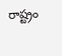రాష్ట్రం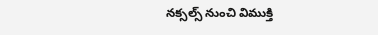నక్సల్స్ నుంచి విముక్తి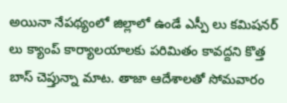అయినా నేపథ్యంలో జిల్లాలో ఉండే ఎస్పీ లు కమిషనర్ లు క్యాంప్ కార్యాలయాలకు పరిమితం కావద్దని కొత్త బాస్ చెప్తున్నా మాట. తాజా ఆదేశాలతో సోమవారం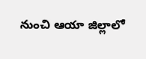నుంచి ఆయా జిల్లాలో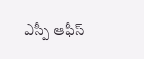ఎస్పీ ఆఫీస్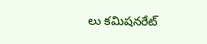లు కమిషనరేట్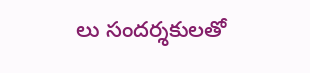లు సందర్శకులతో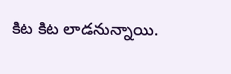కిట కిట లాడనున్నాయి.